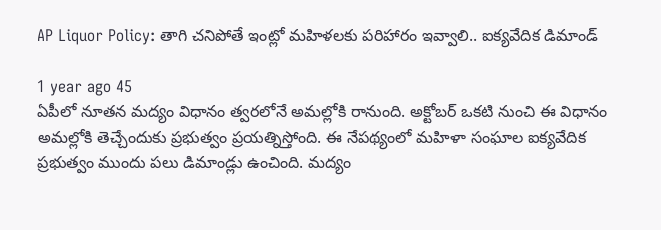AP Liquor Policy: తాగి చనిపోతే ఇంట్లో మహిళలకు పరిహారం ఇవ్వాలి.. ఐక్యవేదిక డిమాండ్

1 year ago 45
ఏపీలో నూతన మద్యం విధానం త్వరలోనే అమల్లోకి రానుంది. అక్టోబర్ ఒకటి నుంచి ఈ విధానం అమల్లోకి తెచ్చేందుకు ప్రభుత్వం ప్రయత్నిస్తోంది. ఈ నేపథ్యంలో మహిళా సంఘాల ఐక్యవేదిక ప్రభుత్వం ముందు పలు డిమాండ్లు ఉంచింది. మద్యం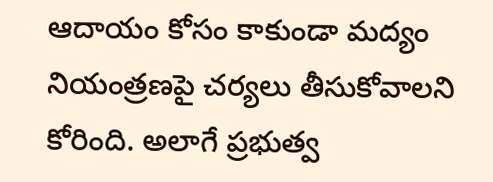ఆదాయం కోసం కాకుండా మద్యం నియంత్రణపై చర్యలు తీసుకోవాలని కోరింది. అలాగే ప్రభుత్వ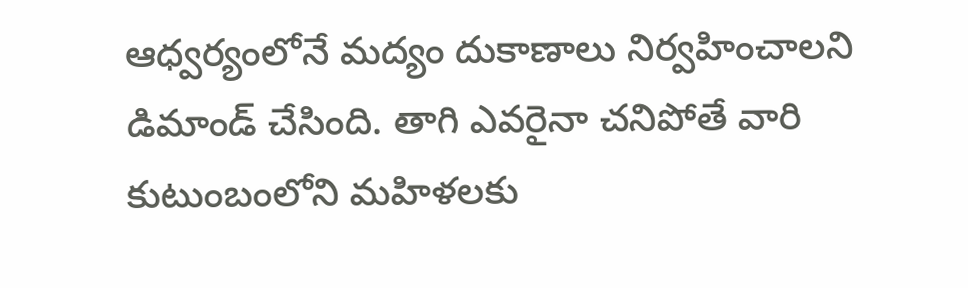ఆధ్వర్యంలోనే మద్యం దుకాణాలు నిర్వహించాలని డిమాండ్ చేసింది. తాగి ఎవరైనా చనిపోతే వారి కుటుంబంలోని మహిళలకు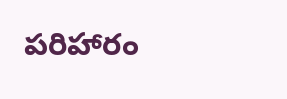పరిహారం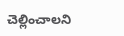చెల్లించాలని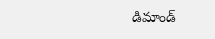డిమాండ్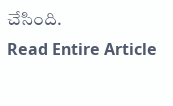చేసింది.
Read Entire Article